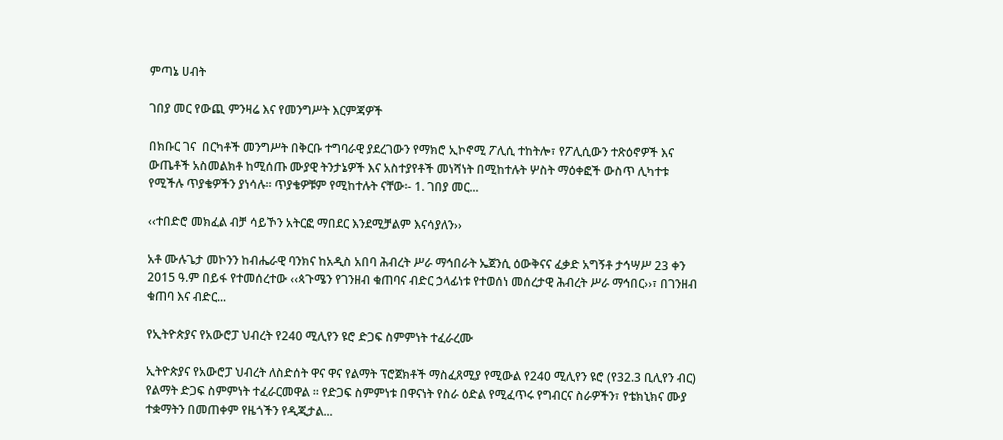ምጣኔ ሀብት

ገበያ መር የውጪ ምንዛሬ እና የመንግሥት እርምጃዎች

በክቡር ገና  በርካቶች መንግሥት በቅርቡ ተግባራዊ ያደረገውን የማክሮ ኢኮኖሚ ፖሊሲ ተከትሎ፣ የፖሊሲውን ተጽዕኖዎች እና ውጤቶች አስመልክቶ ከሚሰጡ ሙያዊ ትንታኔዎች እና አስተያየቶች መነሻነት በሚከተሉት ሦስት ማዕቀፎች ውስጥ ሊካተቱ የሚችሉ ጥያቄዎችን ያነሳሉ፡፡ ጥያቄዎቹም የሚከተሉት ናቸው፡- 1. ገበያ መር...

‹‹ተበድሮ መክፈል ብቻ ሳይኾን አትርፎ ማበደር እንደሚቻልም እናሳያለን››

አቶ ሙሉጌታ መኮንን ከብሔራዊ ባንክና ከአዲስ አበባ ሕብረት ሥራ ማኅበራት ኤጀንሲ ዕውቅናና ፈቃድ አግኝቶ ታኅሣሥ 23 ቀን 2015 ዓ.ም በይፋ የተመሰረተው ‹‹ጳጉሜን የገንዘብ ቁጠባና ብድር ኃላፊነቱ የተወሰነ መሰረታዊ ሕብረት ሥራ ማኅበር››፣ በገንዘብ ቁጠባ እና ብድር...

የኢትዮጵያና የአውሮፓ ህብረት የ240 ሚሊየን ዩሮ ድጋፍ ስምምነት ተፈራረሙ

ኢትዮጵያና የአውሮፓ ህብረት ለስድሰት ዋና ዋና የልማት ፕሮጀክቶች ማስፈጸሚያ የሚውል የ240 ሚሊየን ዩሮ (የ32.3 ቢሊየን ብር) የልማት ድጋፍ ስምምነት ተፈራርመዋል ፡፡ የድጋፍ ስምምነቱ በዋናነት የስራ ዕድል የሚፈጥሩ የግብርና ስራዎችን፣ የቴክኒክና ሙያ ተቋማትን በመጠቀም የዜጎችን የዲጂታል...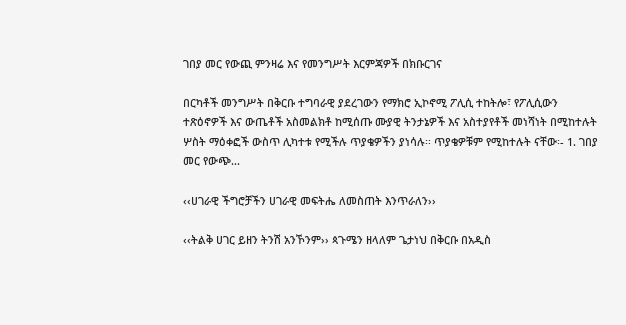ገበያ መር የውጪ ምንዛሬ እና የመንግሥት እርምጃዎች በክቡርገና

በርካቶች መንግሥት በቅርቡ ተግባራዊ ያደረገውን የማክሮ ኢኮኖሚ ፖሊሲ ተከትሎ፣ የፖሊሲውን ተጽዕኖዎች እና ውጤቶች አስመልክቶ ከሚሰጡ ሙያዊ ትንታኔዎች እና አስተያየቶች መነሻነት በሚከተሉት ሦስት ማዕቀፎች ውስጥ ሊካተቱ የሚችሉ ጥያቄዎችን ያነሳሉ፡፡ ጥያቄዎቹም የሚከተሉት ናቸው፡- 1. ገበያ መር የውጭ...

‹‹ሀገራዊ ችግሮቻችን ሀገራዊ መፍትሔ ለመስጠት እንጥራለን››

‹‹ትልቅ ሀገር ይዘን ትንሽ አንኾንም›› ጳጉሜን ዘላለም ጌታነህ በቅርቡ በአዲስ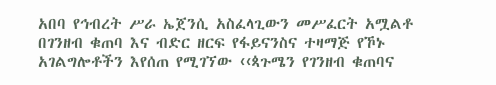አበባ የኅብረት ሥራ ኤጀንሲ አስፈላጊውን መሥፈርት አሟልቶ በገንዘብ ቁጠባ እና ብድር ዘርፍ የፋይናንስና ተዛማጅ የኾኑ አገልግሎቶችን እየሰጠ የሚገኘው ‹‹ጳጉሜን የገንዘብ ቁጠባና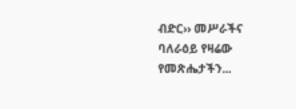ብድር›› መሥራችና ባለራዕይ የዛሬው የመጽሔታችን...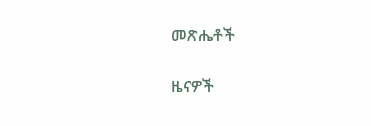መጽሔቶች

ዜናዎች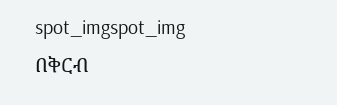spot_imgspot_img
በቅርብ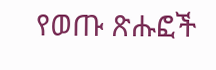የወጡ ጽሑፎች